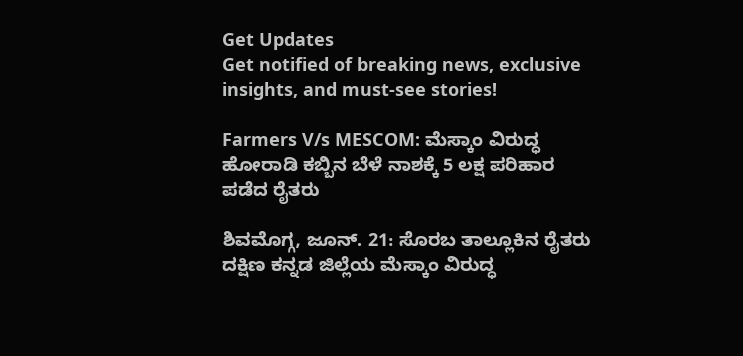Get Updates
Get notified of breaking news, exclusive insights, and must-see stories!

Farmers V/s MESCOM: ಮೆಸ್ಕಾಂ ವಿರುದ್ಧ ಹೋರಾಡಿ ಕಬ್ಬಿನ ಬೆಳೆ ನಾಶಕ್ಕೆ 5 ಲಕ್ಷ ಪರಿಹಾರ ಪಡೆದ ರೈತರು

ಶಿವಮೊಗ್ಗ, ಜೂನ್. 21: ಸೊರಬ ತಾಲ್ಲೂಕಿನ ರೈತರು ದಕ್ಷಿಣ ಕನ್ನಡ ಜಿಲ್ಲೆಯ ಮೆಸ್ಕಾಂ ವಿರುದ್ಧ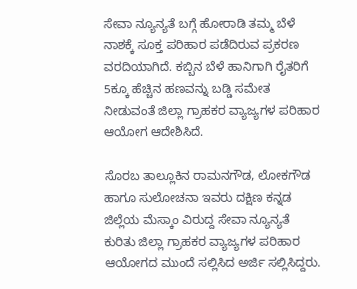ಸೇವಾ ನ್ಯೂನ್ಯತೆ ಬಗ್ಗೆ ಹೋರಾಡಿ ತಮ್ಮ ಬೆಳೆ ನಾಶಕ್ಕೆ ಸೂಕ್ತ ಪರಿಹಾರ ಪಡೆದಿರುವ ಪ್ರಕರಣ ವರದಿಯಾಗಿದೆ. ಕಬ್ಬಿನ ಬೆಳೆ ಹಾನಿಗಾಗಿ ರೈತರಿಗೆ 5ಕ್ಕೂ ಹೆಚ್ಚಿನ ಹಣವನ್ನು ಬಡ್ಡಿ ಸಮೇತ ನೀಡುವಂತೆ ಜಿಲ್ಲಾ ಗ್ರಾಹಕರ ವ್ಯಾಜ್ಯಗಳ ಪರಿಹಾರ ಆಯೋಗ ಆದೇಶಿಸಿದೆ.

ಸೊರಬ ತಾಲ್ಲೂಕಿನ ರಾಮನಗೌಡ, ಲೋಕಗೌಡ ಹಾಗೂ ಸುಲೋಚನಾ ಇವರು ದಕ್ಷಿಣ ಕನ್ನಡ ಜಿಲ್ಲೆಯ ಮೆಸ್ಕಾಂ ವಿರುದ್ದ ಸೇವಾ ನ್ಯೂನ್ಯತೆ ಕುರಿತು ಜಿಲ್ಲಾ ಗ್ರಾಹಕರ ವ್ಯಾಜ್ಯಗಳ ಪರಿಹಾರ ಆಯೋಗದ ಮುಂದೆ ಸಲ್ಲಿಸಿದ ಅರ್ಜಿ ಸಲ್ಲಿಸಿದ್ದರು.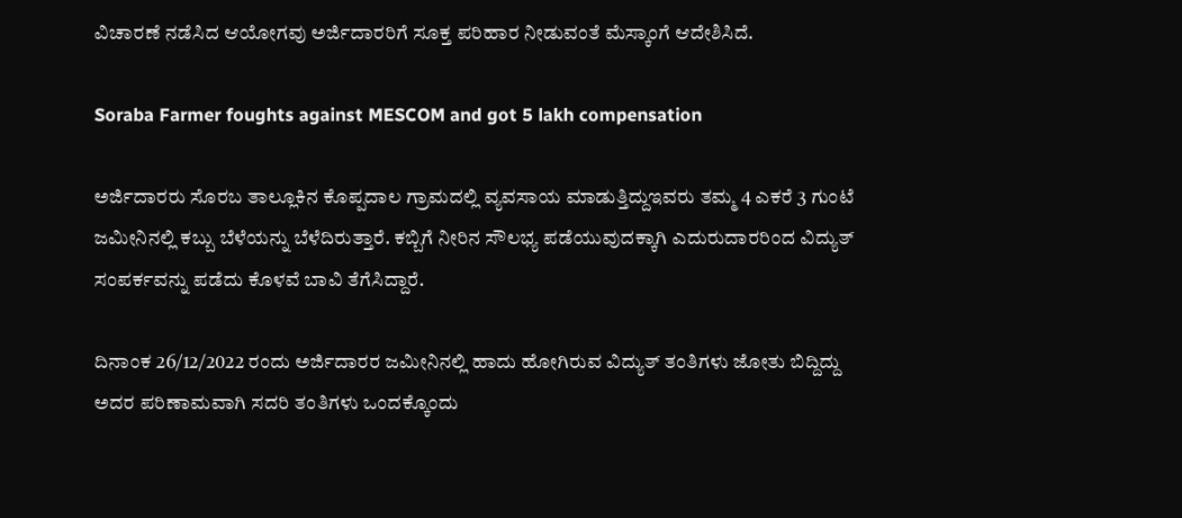ವಿಚಾರಣೆ ನಡೆಸಿದ ಆಯೋಗವು ಅರ್ಜಿದಾರರಿಗೆ ಸೂಕ್ತ ಪರಿಹಾರ ನೀಡುವಂತೆ ಮೆಸ್ಕಾಂಗೆ ಆದೇಶಿಸಿದೆ.

Soraba Farmer foughts against MESCOM and got 5 lakh compensation

ಅರ್ಜಿದಾರರು ಸೊರಬ ತಾಲ್ಲೂಕಿನ ಕೊಪ್ಪದಾಲ ಗ್ರಾಮದಲ್ಲಿ ವ್ಯವಸಾಯ ಮಾಡುತ್ತಿದ್ದುಇವರು ತಮ್ಮ 4 ಎಕರೆ 3 ಗುಂಟೆ ಜಮೀನಿನಲ್ಲಿ ಕಬ್ಬು ಬೆಳೆಯನ್ನು ಬೆಳೆದಿರುತ್ತಾರೆ. ಕಬ್ಬಿಗೆ ನೀರಿನ ಸೌಲಭ್ಯ ಪಡೆಯುವುದಕ್ಕಾಗಿ ಎದುರುದಾರರಿಂದ ವಿದ್ಯುತ್ ಸಂಪರ್ಕವನ್ನು ಪಡೆದು ಕೊಳವೆ ಬಾವಿ ತೆಗೆಸಿದ್ದಾರೆ.

ದಿನಾಂಕ 26/12/2022 ರಂದು ಅರ್ಜಿದಾರರ ಜಮೀನಿನಲ್ಲಿ ಹಾದು ಹೋಗಿರುವ ವಿದ್ಯುತ್ ತಂತಿಗಳು ಜೋತು ಬಿದ್ದಿದ್ದು ಅದರ ಪರಿಣಾಮವಾಗಿ ಸದರಿ ತಂತಿಗಳು ಒಂದಕ್ಕೊಂದು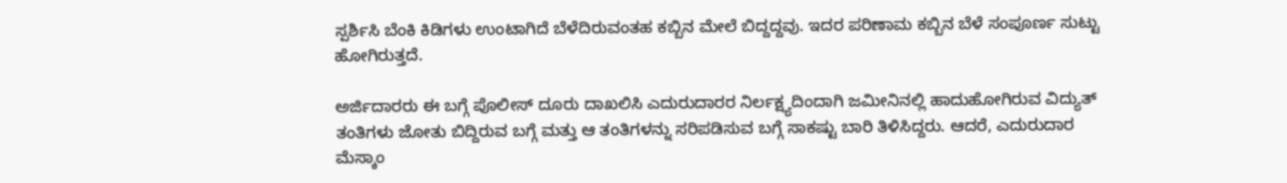ಸ್ಪರ್ಶಿಸಿ ಬೆಂಕಿ ಕಿಡಿಗಳು ಉಂಟಾಗಿದೆ ಬೆಳೆದಿರುವಂತಹ ಕಬ್ಬಿನ ಮೇಲೆ ಬಿದ್ದದ್ದವು. ಇದರ ಪರಿಣಾಮ ಕಬ್ಬಿನ ಬೆಳೆ ಸಂಪೂರ್ಣ ಸುಟ್ಟು ಹೋಗಿರುತ್ತದೆ.

ಅರ್ಜಿದಾರರು ಈ ಬಗ್ಗೆ ಪೊಲೀಸ್ ದೂರು ದಾಖಲಿಸಿ ಎದುರುದಾರರ ನಿರ್ಲಕ್ಷ್ಯದಿಂದಾಗಿ ಜಮೀನಿನಲ್ಲಿ ಹಾದುಹೋಗಿರುವ ವಿದ್ಯುತ್ ತಂತಿಗಳು ಜೋತು ಬಿದ್ದಿರುವ ಬಗ್ಗೆ ಮತ್ತು ಆ ತಂತಿಗಳನ್ನು ಸರಿಪಡಿಸುವ ಬಗ್ಗೆ ಸಾಕಷ್ಟು ಬಾರಿ ತಿಳಿಸಿದ್ದರು. ಆದರೆ, ಎದುರುದಾರ ಮೆಸ್ಕಾಂ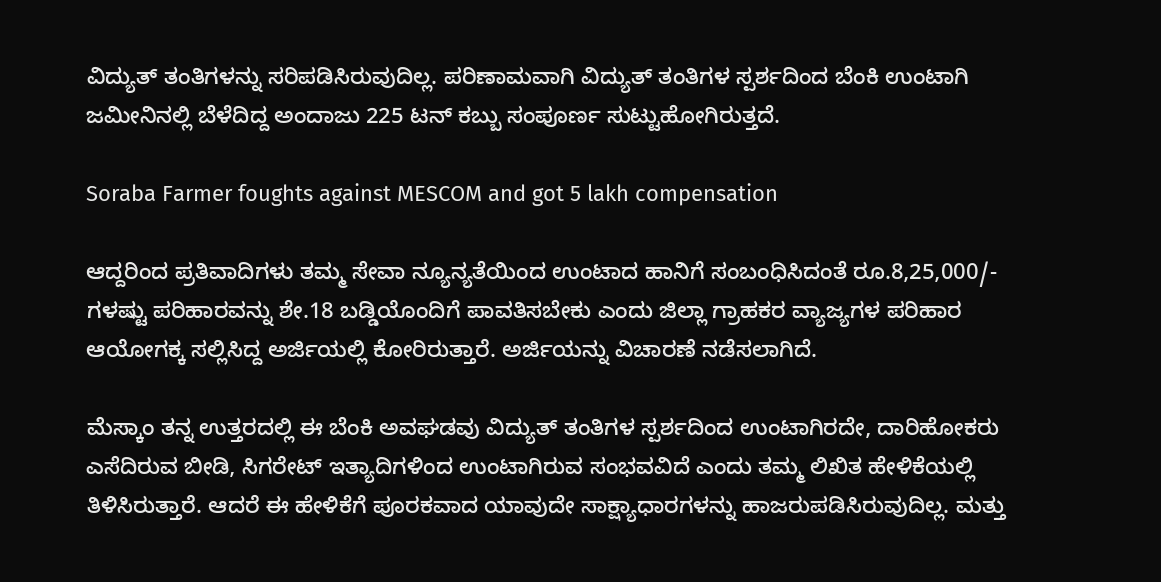ವಿದ್ಯುತ್ ತಂತಿಗಳನ್ನು ಸರಿಪಡಿಸಿರುವುದಿಲ್ಲ. ಪರಿಣಾಮವಾಗಿ ವಿದ್ಯುತ್ ತಂತಿಗಳ ಸ್ಪರ್ಶದಿಂದ ಬೆಂಕಿ ಉಂಟಾಗಿ ಜಮೀನಿನಲ್ಲಿ ಬೆಳೆದಿದ್ದ ಅಂದಾಜು 225 ಟನ್ ಕಬ್ಬು ಸಂಪೂರ್ಣ ಸುಟ್ಟುಹೋಗಿರುತ್ತದೆ.

Soraba Farmer foughts against MESCOM and got 5 lakh compensation

ಆದ್ದರಿಂದ ಪ್ರತಿವಾದಿಗಳು ತಮ್ಮ ಸೇವಾ ನ್ಯೂನ್ಯತೆಯಿಂದ ಉಂಟಾದ ಹಾನಿಗೆ ಸಂಬಂಧಿಸಿದಂತೆ ರೂ.8,25,000/- ಗಳಷ್ಟು ಪರಿಹಾರವನ್ನು ಶೇ.18 ಬಡ್ಡಿಯೊಂದಿಗೆ ಪಾವತಿಸಬೇಕು ಎಂದು ಜಿಲ್ಲಾ ಗ್ರಾಹಕರ ವ್ಯಾಜ್ಯಗಳ ಪರಿಹಾರ ಆಯೋಗಕ್ಕ ಸಲ್ಲಿಸಿದ್ದ ಅರ್ಜಿಯಲ್ಲಿ ಕೋರಿರುತ್ತಾರೆ. ಅರ್ಜಿಯನ್ನು ವಿಚಾರಣೆ ನಡೆಸಲಾಗಿದೆ.

ಮೆಸ್ಕಾಂ ತನ್ನ ಉತ್ತರದಲ್ಲಿ ಈ ಬೆಂಕಿ ಅವಘಡವು ವಿದ್ಯುತ್ ತಂತಿಗಳ ಸ್ಪರ್ಶದಿಂದ ಉಂಟಾಗಿರದೇ, ದಾರಿಹೋಕರು ಎಸೆದಿರುವ ಬೀಡಿ, ಸಿಗರೇಟ್ ಇತ್ಯಾದಿಗಳಿಂದ ಉಂಟಾಗಿರುವ ಸಂಭವವಿದೆ ಎಂದು ತಮ್ಮ ಲಿಖಿತ ಹೇಳಿಕೆಯಲ್ಲಿ ತಿಳಿಸಿರುತ್ತಾರೆ. ಆದರೆ ಈ ಹೇಳಿಕೆಗೆ ಪೂರಕವಾದ ಯಾವುದೇ ಸಾಕ್ಷ್ಯಾಧಾರಗಳನ್ನು ಹಾಜರುಪಡಿಸಿರುವುದಿಲ್ಲ. ಮತ್ತು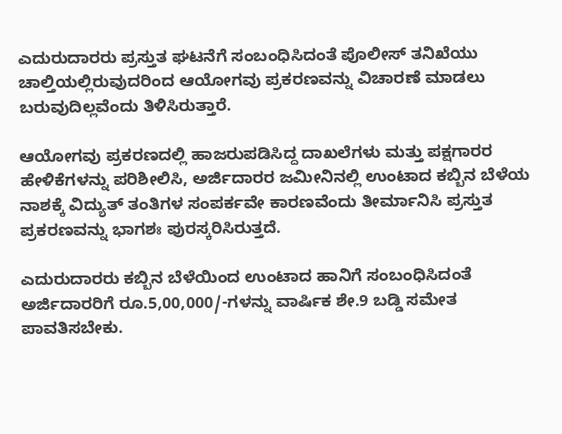ಎದುರುದಾರರು ಪ್ರಸ್ತುತ ಘಟನೆಗೆ ಸಂಬಂಧಿಸಿದಂತೆ ಪೊಲೀಸ್ ತನಿಖೆಯು ಚಾಲ್ತಿಯಲ್ಲಿರುವುದರಿಂದ ಆಯೋಗವು ಪ್ರಕರಣವನ್ನು ವಿಚಾರಣೆ ಮಾಡಲು ಬರುವುದಿಲ್ಲವೆಂದು ತಿಳಿಸಿರುತ್ತಾರೆ.

ಆಯೋಗವು ಪ್ರಕರಣದಲ್ಲಿ ಹಾಜರುಪಡಿಸಿದ್ದ ದಾಖಲೆಗಳು ಮತ್ತು ಪಕ್ಷಗಾರರ ಹೇಳಿಕೆಗಳನ್ನು ಪರಿಶೀಲಿಸಿ, ಅರ್ಜಿದಾರರ ಜಮೀನಿನಲ್ಲಿ ಉಂಟಾದ ಕಬ್ಬಿನ ಬೆಳೆಯ ನಾಶಕ್ಕೆ ವಿದ್ಯುತ್ ತಂತಿಗಳ ಸಂಪರ್ಕವೇ ಕಾರಣವೆಂದು ತೀರ್ಮಾನಿಸಿ ಪ್ರಸ್ತುತ ಪ್ರಕರಣವನ್ನು ಭಾಗಶಃ ಪುರಸ್ಕರಿಸಿರುತ್ತದೆ.

ಎದುರುದಾರರು ಕಬ್ಬಿನ ಬೆಳೆಯಿಂದ ಉಂಟಾದ ಹಾನಿಗೆ ಸಂಬಂಧಿಸಿದಂತೆ ಅರ್ಜಿದಾರರಿಗೆ ರೂ.5,00,000/-ಗಳನ್ನು ವಾರ್ಷಿಕ ಶೇ.9 ಬಡ್ಡಿ ಸಮೇತ ಪಾವತಿಸಬೇಕು.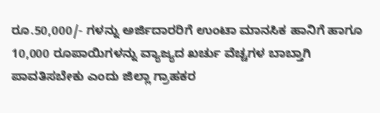ರೂ.50,000/- ಗಳನ್ನು ಅರ್ಜಿದಾರರಿಗೆ ಉಂಟಾ ಮಾನಸಿಕ ಹಾನಿಗೆ ಹಾಗೂ 10,000 ರೂಪಾಯಿಗಳನ್ನು ವ್ಯಾಜ್ಯದ ಖರ್ಚು ವೆಚ್ಚಗಳ ಬಾಬ್ತಾಗಿ ಪಾವತಿಸಬೇಕು ಎಂದು ಜಿಲ್ಲಾ ಗ್ರಾಹಕರ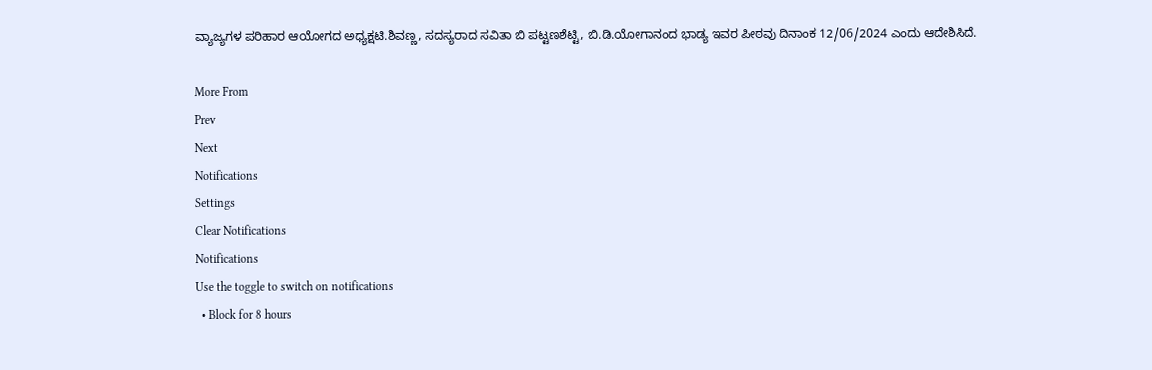ವ್ಯಾಜ್ಯಗಳ ಪರಿಹಾರ ಆಯೋಗದ ಅಧ್ಯಕ್ಷಟಿ.ಶಿವಣ್ಣ, ಸದಸ್ಯರಾದ ಸವಿತಾ ಬಿ ಪಟ್ಟಣಶೆಟ್ಟಿ, ಬಿ.ಡಿ.ಯೋಗಾನಂದ ಭಾಡ್ಯ ಇವರ ಪೀಠವು ದಿನಾಂಕ 12/06/2024 ಎಂದು ಆದೇಶಿಸಿದೆ.

More From
Prev
Next
Notifications
Settings
Clear Notifications
Notifications
Use the toggle to switch on notifications
  • Block for 8 hours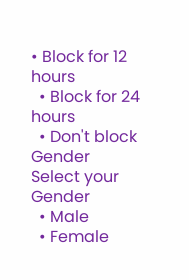• Block for 12 hours
  • Block for 24 hours
  • Don't block
Gender
Select your Gender
  • Male
  • Female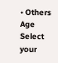• Others
Age
Select your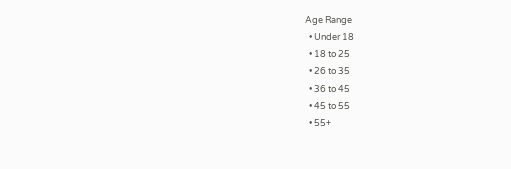Age Range
  • Under 18
  • 18 to 25
  • 26 to 35
  • 36 to 45
  • 45 to 55
  • 55+